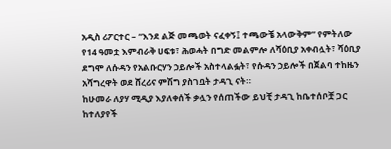አዲስ ሪፖርተር – “እንደ ልጅ መጫወት ናፈቀኝ፤ ተጫውቼ አላውቅም” የምትለው የ14 ዓመቷ እምብራቅ ሀፍቱ፣ ሕወሓት በግድ መልምሎ ለሻዕቢያ አቀብሏት፣ ሻዕቢያ ደግሞ ለሱዳን የአልቡርሃን ኃይሎች አስተላልፏት፣ የሱዳን ኃይሎች በጀልባ ተከዜን አሻግረዋት ወደ ሸረሪና ምሽግ ያስገቧት ታዳጊ ናት።
ከሁመራ ለያሃ ሚዲያ እያለቀሰች ቃሏን የሰጠችው ይህቺ ታዳጊ ከቤተሰቦቿ ጋር ከተለያየች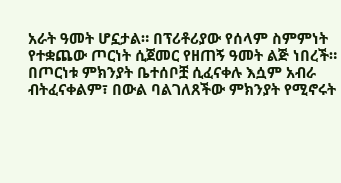አራት ዓመት ሆኗታል። በፕሪቶሪያው የሰላም ስምምነት የተቋጨው ጦርነት ሲጀመር የዘጠኝ ዓመት ልጅ ነበረች። በጦርነቱ ምክንያት ቤተሰቦቿ ሲፈናቀሉ እሷም አብራ ብትፈናቀልም፣ በውል ባልገለጸችው ምክንያት የሚኖሩት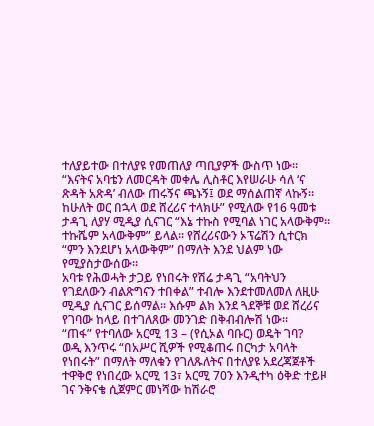ተለያይተው በተለያዩ የመጠለያ ጣቢያዎች ውስጥ ነው።
“እናትና አባቴን ለመርዳት መቀሌ ሊስቶር እየሠራሁ ሳለ ‘ና ጽዳት አጽዳ’ ብለው ጠሩኝና ጫኑኝ፤ ወደ ማሰልጠኛ ላኩኝ። ከሁለት ወር በኋላ ወደ ሸረሪና ተላክሁ” የሚለው የ16 ዓመቱ ታዳጊ ለያሃ ሚዲያ ሲናገር “እኔ ተኩስ የሚባል ነገር አላውቅም። ተኩሼም አላውቅም” ይላል። የሸረሪናውን ኦፕሬሽን ሲተርክ “ምን እንደሆነ አላውቅም” በማለት እንደ ህልም ነው የሚያስታውሰው።
አባቱ የሕወሓት ታጋይ የነበሩት የሽሬ ታዳጊ “አባትህን የገደለውን ብልጽግናን ተበቀል” ተብሎ እንደተመለመለ ለዚሁ ሚዲያ ሲናገር ይሰማል። እሱም ልክ እንደ ጓደኞቹ ወደ ሸረሪና የገባው ከላይ በተገለጸው መንገድ በቅብብሎሽ ነው።
“ጠፋ” የተባለው አርሚ 13 – (የሲኦል ባቡር) ወዴት ገባ?
ወዲ እንጥሩ “በአሥር ሺዎች የሚቆጠሩ በርካታ አባላት የነበሩት” በማለት ማለቁን የገለጹለትና በተለያዩ አደረጃጀቶች ተዋቅሮ የነበረው አርሚ 13፣ አርሚ 70ን እንዲተካ ዕቅድ ተይዞ ገና ንቅናቄ ሲጀምር መነሻው ከሽራሮ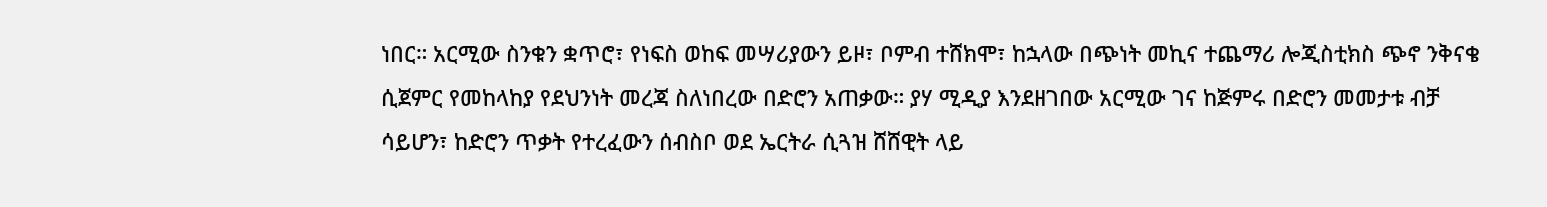ነበር። አርሚው ስንቁን ቋጥሮ፣ የነፍስ ወከፍ መሣሪያውን ይዞ፣ ቦምብ ተሸክሞ፣ ከኋላው በጭነት መኪና ተጨማሪ ሎጂስቲክስ ጭኖ ንቅናቄ ሲጀምር የመከላከያ የደህንነት መረጃ ስለነበረው በድሮን አጠቃው። ያሃ ሚዲያ እንደዘገበው አርሚው ገና ከጅምሩ በድሮን መመታቱ ብቻ ሳይሆን፣ ከድሮን ጥቃት የተረፈውን ሰብስቦ ወደ ኤርትራ ሲጓዝ ሸሸዊት ላይ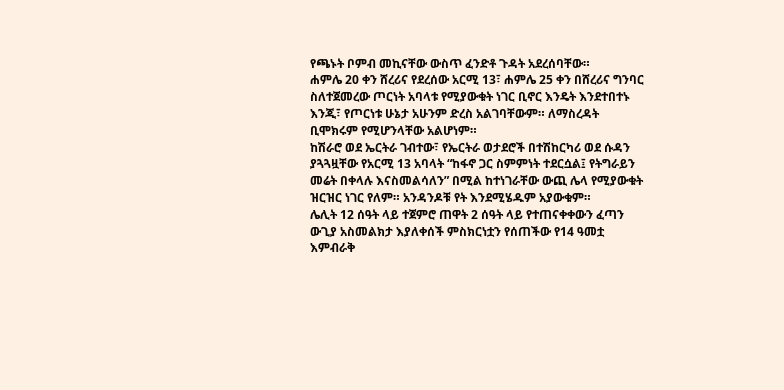የጫኑት ቦምብ መኪናቸው ውስጥ ፈንድቶ ጉዳት አደረሰባቸው።
ሐምሌ 20 ቀን ሸረሪና የደረሰው አርሚ 13፣ ሐምሌ 25 ቀን በሸረሪና ግንባር ስለተጀመረው ጦርነት አባላቱ የሚያውቁት ነገር ቢኖር እንዴት እንደተበተኑ እንጂ፣ የጦርነቱ ሁኔታ አሁንም ድረስ አልገባቸውም። ለማስረዳት ቢሞክሩም የሚሆንላቸው አልሆነም።
ከሽራሮ ወደ ኤርትራ ገብተው፣ የኤርትራ ወታደሮች በተሽከርካሪ ወደ ሱዳን ያጓጓዟቸው የአርሚ 13 አባላት “ከፋኖ ጋር ስምምነት ተደርሷል፤ የትግራይን መሬት በቀላሉ እናስመልሳለን” በሚል ከተነገራቸው ውጪ ሌላ የሚያውቁት ዝርዝር ነገር የለም። አንዳንዶቹ የት እንደሚሄዱም አያውቁም።
ሌሊት 12 ሰዓት ላይ ተጀምሮ ጠዋት 2 ሰዓት ላይ የተጠናቀቀውን ፈጣን ውጊያ አስመልክታ እያለቀሰች ምስክርነቷን የሰጠችው የ14 ዓመቷ እምብራቅ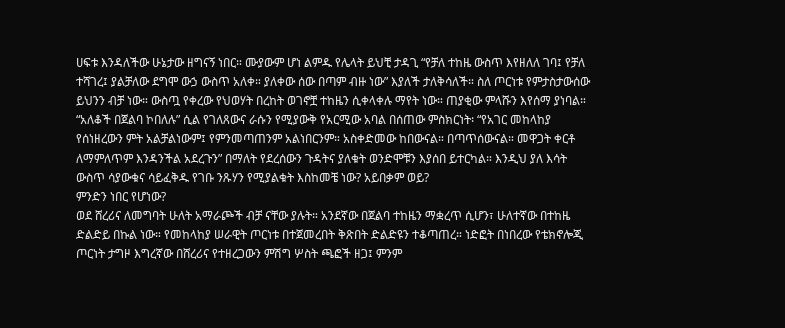ሀፍቱ እንዳለችው ሁኔታው ዘግናኝ ነበር። ሙያውም ሆነ ልምዱ የሌላት ይህቺ ታዳጊ “የቻለ ተከዜ ውስጥ እየዘለለ ገባ፤ የቻለ ተሻገረ፤ ያልቻለው ደግሞ ውኃ ውስጥ አለቀ። ያለቀው ሰው በጣም ብዙ ነው” እያለች ታለቅሳለች። ስለ ጦርነቱ የምታስታውሰው ይህንን ብቻ ነው። ውስጧ የቀረው የህወሃት በረከት ወገኖቿ ተከዜን ሲቀላቀሉ ማየት ነው። ጠያቂው ምላሹን እየሰማ ያነባል።
“አለቆች በጀልባ ኮበለሉ” ሲል የገለጸውና ራሱን የሚያውቅ የአርሚው አባል በሰጠው ምስክርነት፡ “የአገር መከላከያ የሰነዘረውን ምት አልቻልነውም፤ የምንመጣጠንም አልነበርንም። አስቀድመው ከበውናል። በጣጥሰውናል። መዋጋት ቀርቶ ለማምለጥም እንዳንችል አደረጉን” በማለት የደረሰውን ጉዳትና ያለቁት ወንድሞቹን እያሰበ ይተርካል። እንዲህ ያለ እሳት ውስጥ ሳያውቁና ሳይፈቅዱ የገቡ ንጹሃን የሚያልቁት እስከመቼ ነው? አይበቃም ወይ?
ምንድን ነበር የሆነው?
ወደ ሸረሪና ለመግባት ሁለት አማራጮች ብቻ ናቸው ያሉት። አንደኛው በጀልባ ተከዜን ማቋረጥ ሲሆን፣ ሁለተኛው በተከዜ ድልድይ በኩል ነው። የመከላከያ ሠራዊት ጦርነቱ በተጀመረበት ቅጽበት ድልድዩን ተቆጣጠረ። ነድፎት በነበረው የቴክኖሎጂ ጦርነት ታግዞ እግረኛው በሸረሪና የተዘረጋውን ምሽግ ሦስት ጫፎች ዘጋ፤ ምንም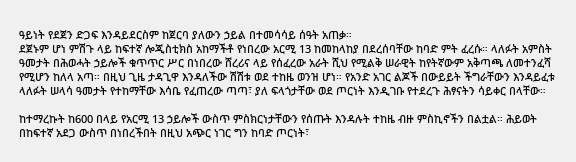ዓይነት የደጀን ድጋፍ እንዳይደርስም ከጀርባ ያለውን ኃይል በተመሳሳይ ሰዓት አጠቃ።
ደጀኑም ሆነ ምሽጉ ላይ ከፍተኛ ሎጂስቲክስ አከማችቶ የነበረው አርሚ 13 ከመከላከያ በደረሰባቸው ከባድ ምት ፈረሱ። ላለፉት አምስት ዓመታት በሕወሓት ኃይሎች ቁጥጥር ሥር በነበረው ሸረሪና ላይ የሰፈረው አራት ሺህ የሚልቅ ሠራዊት ከየትኛውም አቅጣጫ ለመተንፈሻ የሚሆን ከለላ አጣ። በዚህ ጊዜ ታዳጊዋ እንዳለችው ሽሽቱ ወደ ተከዜ ወንዝ ሆነ። የአንድ አገር ልጆች በውይይት ችግራቸውን እንዳይፈቱ ላለፉት ሠላሳ ዓመታት የተከማቸው እሳቤ የፈጠረው ጣጣ፣ ያለ ፍላጎታቸው ወደ ጦርነት እንዲገቡ የተደረጉ ሕፃናትን ሳይቀር በላቸው።

ከተማረኩት ከ600 በላይ የአርሚ 13 ኃይሎች ውስጥ ምስክርነታቸውን የሰጡት እንዳሉት ተከዜ ብዙ ምስኪኖችን በልቷል። ሕይወት በከፍተኛ አደጋ ውስጥ በነበረችበት በዚህ አጭር ነገር ግን ከባድ ጦርነት፣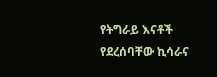የትግራይ እናቶች የደረሰባቸው ኪሳራና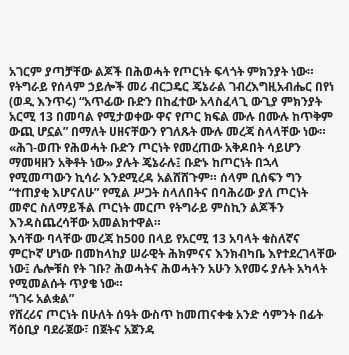አገርም ያጣቻቸው ልጆች በሕወሓት የጦርነት ፍላጎት ምክንያት ነው።
የትግራይ የሰላም ኃይሎች መሪ ብርጋዴር ጄኔራል ገብረእግዚአብሔር በየነ (ወዲ እንጥሩ) “አጥፊው ቡድን በከፈተው አላስፈላጊ ውጊያ ምክንያት አርሚ 13 በመባል የሚታወቀው ዋና የጦር ክፍል ሙሉ በሙሉ ከጥቅም ውጪ ሆኗል” በማለት ሀዘናቸውን የገለጹት ሙሉ መረጃ ስላላቸው ነው።
«ሕገ-ወጡ የሕወሓት ቡድን ጦርነት የመረጠው አቅዶበት ሳይሆን ማመዛዘን አቅቶት ነው» ያሉት ጄኔራሉ፤ ቡድኑ ከጦርነት በኋላ የሚመጣውን ኪሳራ እንደሚረዳ አልሸሸጉም። ሰላም ቢሰፍን ግን “ተጠያቂ እሆናለሁ” የሚል ሥጋት ስላለበትና በባሕሪው ያለ ጦርነት መኖር ስለማይችል ጦርነት መርጦ የትግራይ ምስኪን ልጆችን እንዳስጨረሳቸው አመልክተዋል።
እሳቸው ባላቸው መረጃ ከ500 በላይ የአርሚ 13 አባላት ቁስለኛና ምርኮኛ ሆነው በመከላከያ ሠራዊት ሕክምናና እንክብካቤ እየተደረገላቸው ነው፤ ሌሎቹስ የት ገቡ? ሕወሓትና ሕወሓትን አሁን እየመሩ ያሉት አካላት የሚመልሱት ጥያቄ ነው።
“ነገሩ አልቋል”
የሸረሪና ጦርነት በሁለት ሰዓት ውስጥ ከመጠናቀቁ አንድ ሳምንት በፊት ሻዕቢያ ባደራጀው፣ በጀትና አጀንዳ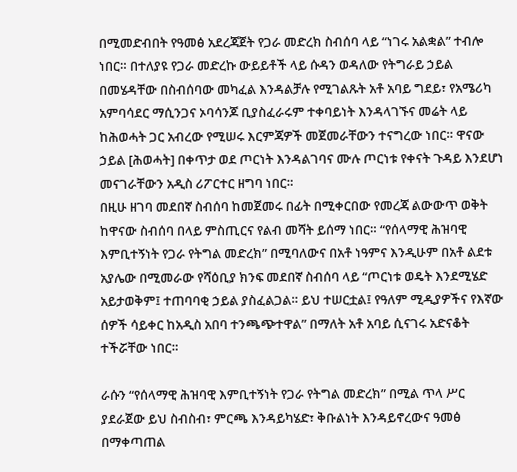በሚመድብበት የዓመፅ አደረጃጀት የጋራ መድረክ ስብሰባ ላይ “ነገሩ አልቋል” ተብሎ ነበር። በተለያዩ የጋራ መድረኩ ውይይቶች ላይ ሱዳን ወዳለው የትግራይ ኃይል በመሄዳቸው በስብሰባው መካፈል እንዳልቻሉ የሚገልጹት አቶ አባይ ግደይ፣ የአሜሪካ አምባሳደር ማሲንጋና ኦባሳንጆ ቢያስፈራሩም ተቀባይነት እንዳላገኙና መሬት ላይ ከሕወሓት ጋር አብረው የሚሠሩ እርምጃዎች መጀመራቸውን ተናግረው ነበር። ዋናው ኃይል [ሕወሓት] በቀጥታ ወደ ጦርነት እንዳልገባና ሙሉ ጦርነቱ የቀናት ጉዳይ እንደሆነ መናገራቸውን አዲስ ሪፖርተር ዘግባ ነበር።
በዚሁ ዘገባ መደበኛ ስብሰባ ከመጀመሩ በፊት በሚቀርበው የመረጃ ልውውጥ ወቅት ከዋናው ስብሰባ በላይ ምስጢርና የልብ መሻት ይሰማ ነበር። “የሰላማዊ ሕዝባዊ እምቢተኝነት የጋራ የትግል መድረክ” በሚባለውና በአቶ ነዓምና እንዲሁም በአቶ ልደቱ አያሌው በሚመራው የሻዕቢያ ክንፍ መደበኛ ስብሰባ ላይ “ጦርነቱ ወዴት እንደሚሄድ አይታወቅም፤ ተጠባባቂ ኃይል ያስፈልጋል። ይህ ተሠርቷል፤ የዓለም ሚዲያዎችና የእኛው ሰዎች ሳይቀር ከአዲስ አበባ ተንጫጭተዋል” በማለት አቶ አባይ ሲናገሩ አድናቆት ተችሯቸው ነበር።

ራሱን “የሰላማዊ ሕዝባዊ እምቢተኝነት የጋራ የትግል መድረክ” በሚል ጥላ ሥር ያደራጀው ይህ ስብስብ፣ ምርጫ እንዳይካሄድ፣ ቅቡልነት እንዳይኖረውና ዓመፅ በማቀጣጠል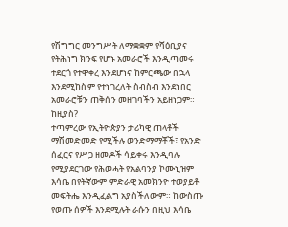የሽግግር መንግሥት ለማቋቋም የሻዕቢያና የትሕነግ ክንፍ የሆኑ አመራሮች እንዲጣመሩ ተደርጎ የተዋቀረ እንደሆነና ከምርጫው በኋላ እንደሚከስም የተነገረለት ስብስብ እንደነበር አመራሮቹን ጠቅሰን መዘገባችን አይዘነጋም።
ከዚያስ?
ተጣምረው የኢትዮጵያን ታሪካዊ ጠላቶች ማሽመድመድ የሚችሉ ወንድማማቾች፣ የአንድ ሰፈርና የሥጋ ዘመዶች ሳይቀሩ እንዲባሉ የሚያደርገው የሕወሓት የአልባንያ ኮሙኒዝም እሳቤ በየትኛውም ምድራዊ አመክንዮ ተወያይቶ መፍትሔ እንዲፈልግ አያስችለውም። ከውስጡ የወጡ ሰዎች እንደሚሉት ራሱን በዚህ እሳቤ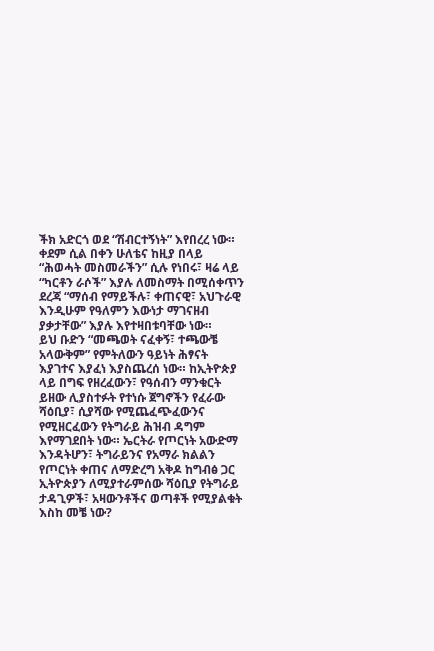ችክ አድርጎ ወደ “ሽብርተኝነት” እየበረረ ነው።
ቀደም ሲል በቀን ሁለቴና ከዚያ በላይ “ሕወሓት መስመራችን” ሲሉ የነበሩ፣ ዛሬ ላይ “ካርቶን ራሶች” እያሉ ለመስማት በሚሰቀጥን ደረጃ “ማሰብ የማይችሉ፣ ቀጠናዊ፣ አህጉራዊ እንዲሁም የዓለምን እውነታ ማገናዘብ ያቃታቸው” እያሉ እየተዛበቱባቸው ነው።
ይህ ቡድን “መጫወት ናፈቀኝ፣ ተጫውቼ አላውቅም” የምትለውን ዓይነት ሕፃናት እያገተና እያፈነ እያስጨረሰ ነው። ከኢትዮጵያ ላይ በግፍ የዘረፈውን፣ የዓሰብን ማንቁርት ይዘው ሊያስተፉት የተነሱ ጀግኖችን የፈራው ሻዕቢያ፣ ሲያሻው የሚጨፈጭፈውንና የሚዘርፈውን የትግራይ ሕዝብ ዳግም እየማገደበት ነው። ኤርትራ የጦርነት አውድማ እንዳትሆን፣ ትግራይንና የአማራ ክልልን የጦርነት ቀጠና ለማድረግ አቅዶ ከግብፅ ጋር ኢትዮጵያን ለሚያተራምሰው ሻዕቢያ የትግራይ ታዳጊዎች፣ አዛውንቶችና ወጣቶች የሚያልቁት እስከ መቼ ነው?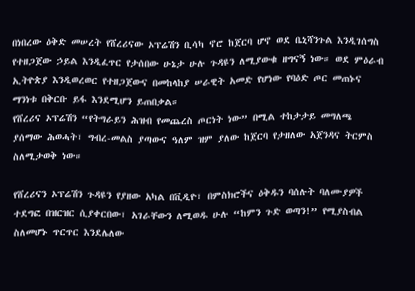በነበረው ዕቅድ መሠረት የሸረሪናው ኦፕሬሽን ቢሳካ ኖሮ ከጀርባ ሆኖ ወደ ቤኒሻንጉል እንዲገሰግስ የተዘጋጀው ኃይል እንዲፈጥር የታሰበው ሁኔታ ሁሉ ጉዳዩን ለሚያውቁ ዘግናኝ ነው። ወደ ምዕራብ ኢትዮጵያ እንዲወረወር የተዘጋጀውና በመከላከያ ሠራዊት አመድ የሆነው የባዕድ ጦር መጠኑና ማንነቱ በቅርቡ ይፋ እንደሚሆን ይጠበቃል።
የሸረሪና ኦፕሬሽን “የትግራይን ሕዝብ የመጨረስ ጦርነት ነው” በሚል ተከታታይ መግለጫ ያሰማው ሕወሓት፣ ግብረ-መልስ ያጣውና ዓለም ዝም ያለው ከጀርባ የታዘለው አጀንዳና ትርምስ ስለሚታወቅ ነው።

የሸረሪናን ኦፕሬሽን ጉዳዩን የያዘው አካል በቪዲዮ፣ በምስክሮችና ዕቅዱን ባሰሉት ባለሙያዎች ተደግፎ በዝርዝር ሲያቀርበው፣ አገራቸውን ለሚወዱ ሁሉ “ከምን ጉድ ወጣን!” የሚያስብል ስለመሆኑ ጥርጥር እንደሌለው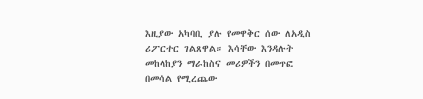እዚያው አካባቢ ያሉ የመዋቅር ሰው ለአዲስ ሪፖርተር ገልጸዋል። እሳቸው እንዳሉት መከላከያን ማራከስና መሪዎችን በመጥፎ በመሳል የሚረጨው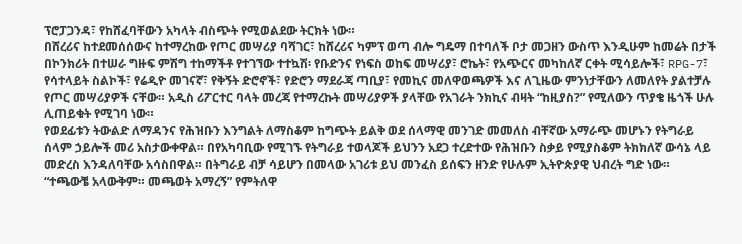ፕሮፓጋንዳ፣ የከሸፈባቸውን አካላት ብስጭት የሚወልደው ትርክት ነው።
በሸረሪና ከተደመሰሰውና ከተማረከው የጦር መሣሪያ ባሻገር፣ ከሸረሪና ካምፕ ወጣ ብሎ ግዴማ በተባለች ቦታ መጋዘን ውስጥ እንዲሁም ከመሬት በታች በኮንክሪት በተሠራ ግዙፍ ምሽግ ተከማችቶ የተገኘው ተተኳሽ፡ የቡድንና የነፍስ ወከፍ መሣሪያ፣ ሮኬት፣ የአጭርና መካከለኛ ርቀት ሚሳይሎች፣ RPG-7፣ የሳተላይት ስልኮች፣ የሬዲዮ መገናኛ፣ የቅኝት ድሮኖች፣ የድሮን ማደራጃ ጣቢያ፣ የመኪና መለዋወጫዎች እና ለጊዜው ምንነታቸውን ለመለየት ያልተቻሉ የጦር መሣሪያዎች ናቸው። አዲስ ሪፖርተር ባላት መረጃ የተማረኩት መሣሪያዎች ያላቸው የአገራት ንክኪና ብዛት “ከዚያስ?” የሚለውን ጥያቄ ዜጎች ሁሉ ሊጠይቁት የሚገባ ነው።
የወደፊቱን ትውልድ ለማዳንና የሕዝቡን እንግልት ለማስቆም ከግጭት ይልቅ ወደ ሰላማዊ መንገድ መመለስ ብቸኛው አማራጭ መሆኑን የትግራይ ሰላም ኃይሎች መሪ አስታውቀዋል። በየአካባቢው የሚገኙ የትግራይ ተወላጆች ይህንን አደጋ ተረድተው የሕዝቡን ስቃይ የሚያስቆም ትክክለኛ ውሳኔ ላይ መድረስ እንዳለባቸው አሳስበዋል። በትግራይ ብቻ ሳይሆን በመላው አገሪቱ ይህ መንፈስ ይሰፍን ዘንድ የሁሉም ኢትዮጵያዊ ህብረት ግድ ነው።
“ተጫውቼ አላውቅም። መጫወት አማረኝ” የምትለዋ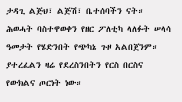ታዳጊ ልጅህ፣ ልጅሽ፣ ቤተሰባችን ናት። ሕወሓት ባስተዋወቀን የዘር ፖለቲካ ላለፉት ሠላሳ ዓመታት የሄድንበት የጭካኔ ጉዞ አልበጀንም። ያተረፈልን ዛሬ የደረስንበትን የርስ በርስና የውክልና ጦርነት ነው።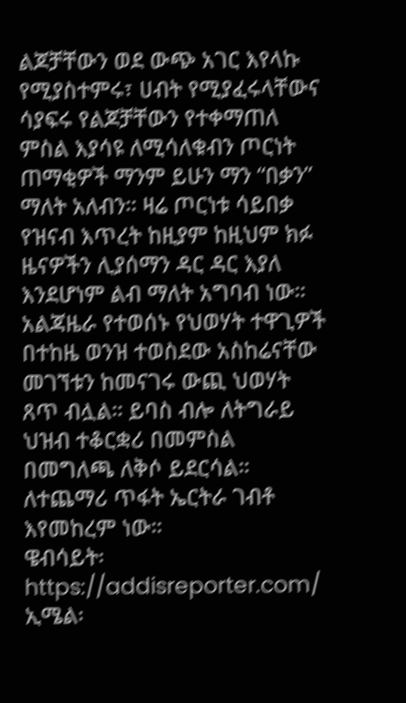ልጆቻቸውን ወደ ውጭ አገር እየላኩ የሚያስተምሩ፣ ሀብት የሚያፈሩላቸውና ሳያፍሩ የልጆቻቸውን የተቀማጠለ ምስል እያሳዩ ለሚሳለቁብን ጦርነት ጠማቂዎች ማንም ይሁን ማን “በቃን” ማለት አለብን። ዛሬ ጦርነቱ ሳይበቃ የዝናብ እጥረት ከዚያም ከዚህም ክፉ ዜናዎችን ሊያሰማን ዳር ዳር እያለ እንደሆነም ልብ ማለት አግባብ ነው።
አልጃዜራ የተወሰኑ የህወሃት ተዋጊዎች በተከዜ ወንዝ ተወስደው አስከሬናቸው መገኘቱን ከመናገሩ ውጪ ህወሃት ጸጥ ብሏል። ይባስ ብሎ ለትግራይ ህዝብ ተቆርቋሪ በመምስል በመግለጫ ለቅሶ ይደርሳል። ለተጨማሪ ጥፋት ኤርትራ ገብቶ እየመከረም ነው።
ዌብሳይት፡ https://addisreporter.com/
ኢሜል፡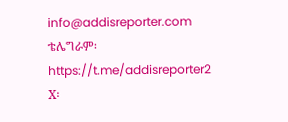info@addisreporter.com
ቴሌግራም፡ https://t.me/addisreporter2
X፡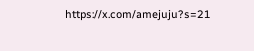https://x.com/amejuju?s=21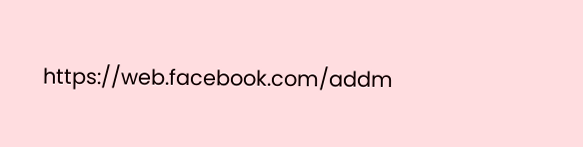https://web.facebook.com/addm